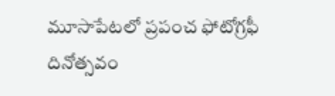మూసాపేటలో ప్రపంచ ఫోటోగ్రఫీ దినోత్సవం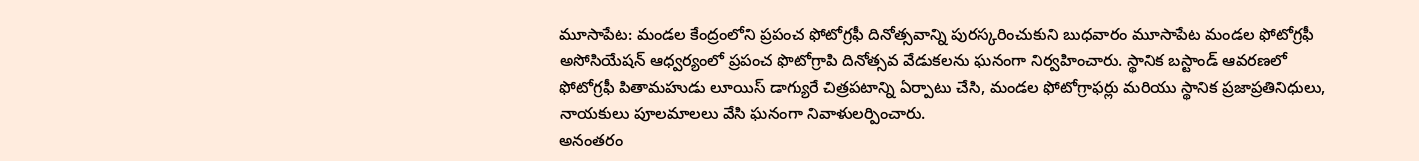మూసాపేట: మండల కేంద్రంలోని ప్రపంచ ఫోటోగ్రఫీ దినోత్సవాన్ని పురస్కరించుకుని బుధవారం మూసాపేట మండల ఫోటోగ్రఫీ అసోసియేషన్ ఆధ్వర్యంలో ప్రపంచ ఫొటోగ్రాపి దినోత్సవ వేడుకలను ఘనంగా నిర్వహించారు. స్థానిక బస్టాండ్ ఆవరణలో ఫోటోగ్రఫీ పితామహుడు లూయిస్ డాగ్యురే చిత్రపటాన్ని ఏర్పాటు చేసి, మండల ఫోటోగ్రాఫర్లు మరియు స్థానిక ప్రజాప్రతినిధులు, నాయకులు పూలమాలలు వేసి ఘనంగా నివాళులర్పించారు.
అనంతరం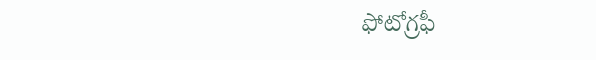ఫోటోగ్రఫీ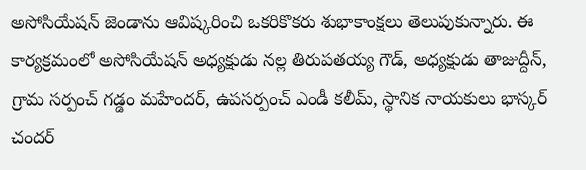అసోసియేషన్ జెండాను ఆవిష్కరించి ఒకరికొకరు శుభాకాంక్షలు తెలుపుకున్నారు. ఈ కార్యక్రమంలో అసోసియేషన్ అధ్యక్షుడు నల్ల తిరుపతయ్య గౌడ్, అధ్యక్షుడు తాజుద్దీన్, గ్రామ సర్పంచ్ గడ్డం మహేందర్, ఉపసర్పంచ్ ఎండీ కలీమ్, స్థానిక నాయకులు భాస్కర్ చందర్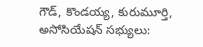గౌడ్, కొండయ్య, కురుమూర్తి, అసోసియేషన్ సభ్యులు: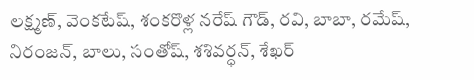లక్ష్మణ్, వెంకటేష్, శంకరొళ్ల నరేష్ గౌడ్, రవి, బాబా, రమేష్, నిరంజన్, బాలు, సంతోష్, శశివర్ధన్, శేఖర్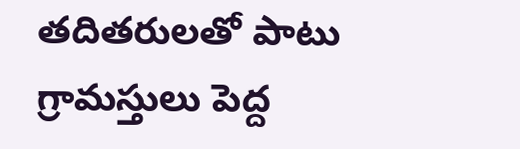తదితరులతో పాటు గ్రామస్తులు పెద్ద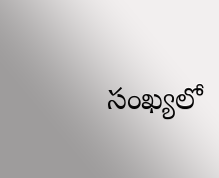సంఖ్యలో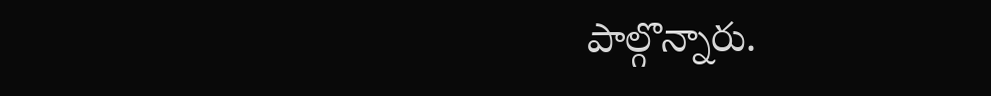పాల్గొన్నారు.